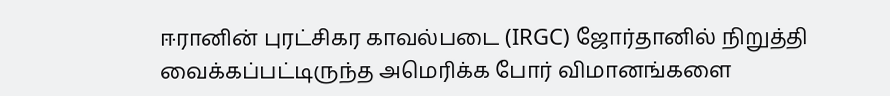ஈரானின் புரட்சிகர காவல்படை (IRGC) ஜோர்தானில் நிறுத்தி வைக்கப்பட்டிருந்த அமெரிக்க போர் விமானங்களை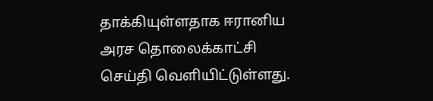தாக்கியுள்ளதாக ஈரானிய அரச தொலைக்காட்சி செய்தி வெளியிட்டுள்ளது.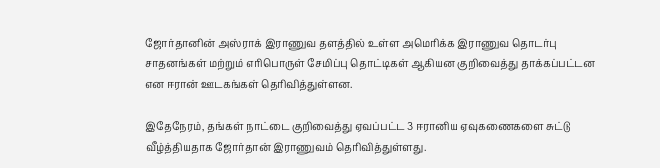ஜோர்தானின் அஸ்ராக் இராணுவ தளத்தில் உள்ள அமெரிக்க இராணுவ தொடர்பு சாதனங்கள் மற்றும் எரிபொருள் சேமிப்பு தொட்டிகள் ஆகியன குறிவைத்து தாக்கப்பட்டன என ஈரான் ஊடகங்கள் தெரிவித்துள்ளன.

இதேநேரம், தங்கள் நாட்டை குறிவைத்து ஏவப்பட்ட 3 ஈரானிய ஏவுகணைகளை சுட்டு வீழ்த்தியதாக ஜோர்தான் இராணுவம் தெரிவித்துள்ளது.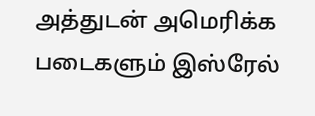அத்துடன் அமெரிக்க படைகளும் இஸ்ரேல்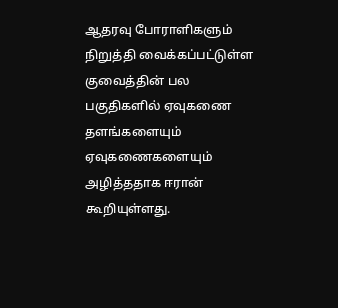ஆதரவு போராளிகளும் நிறுத்தி வைக்கப்பட்டுள்ள குவைத்தின் பல பகுதிகளில் ஏவுகணை தளங்களையும் ஏவுகணைகளையும் அழித்ததாக ஈரான் கூறியுள்ளது.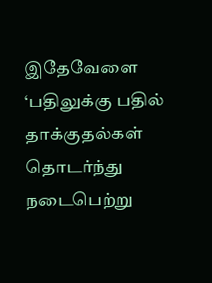இதேவேளை ‘பதிலுக்கு பதில் தாக்குதல்கள் தொடர்ந்து நடைபெற்று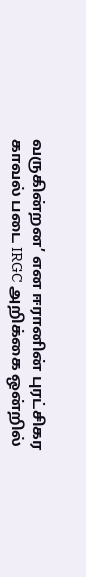வருகின்றன’ என ஈரானின் புரட்சிகர காவல் படை IRGC அறிக்கை ஒன்றில்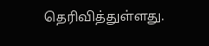தெரிவித்துள்ளது.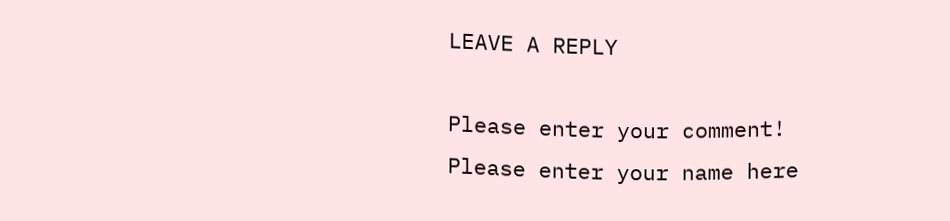LEAVE A REPLY

Please enter your comment!
Please enter your name here